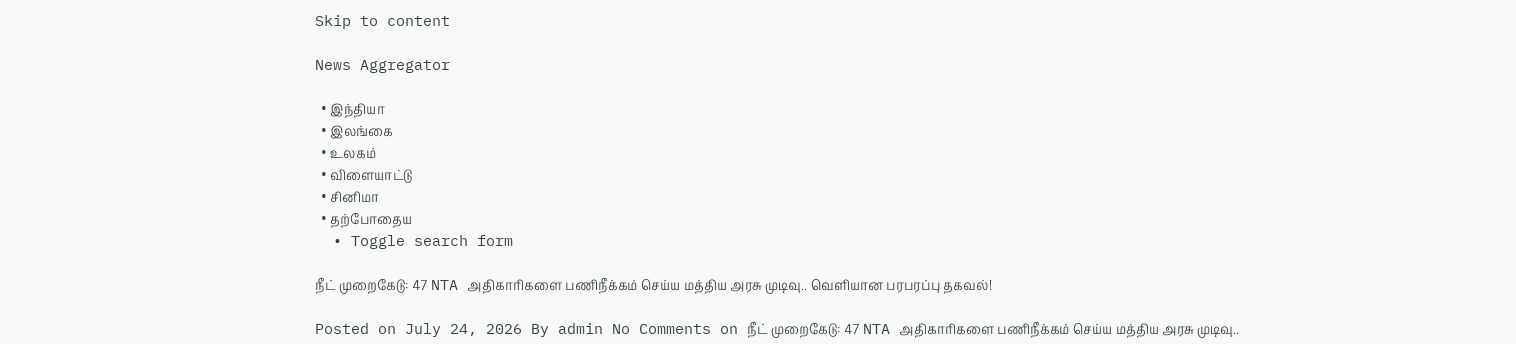Skip to content

News Aggregator

  • இந்தியா
  • இலங்கை
  • உலகம்
  • விளையாட்டு
  • சினிமா
  • தற்போதைய
  • Toggle search form

நீட் முறைகேடு: 47 NTA அதிகாரிகளை பணிநீக்கம் செய்ய மத்திய அரசு முடிவு.. வெளியான பரபரப்பு தகவல்!

Posted on July 24, 2026 By admin No Comments on நீட் முறைகேடு: 47 NTA அதிகாரிகளை பணிநீக்கம் செய்ய மத்திய அரசு முடிவு..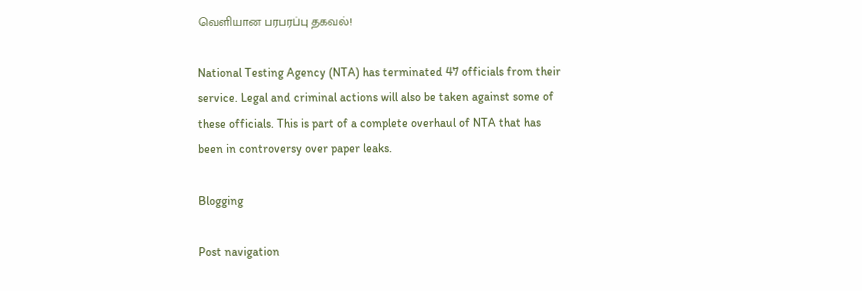வெளியான பரபரப்பு தகவல்!

National Testing Agency (NTA) has terminated 47 officials from their service. Legal and criminal actions will also be taken against some of these officials. This is part of a complete overhaul of NTA that has been in controversy over paper leaks.

Blogging

Post navigation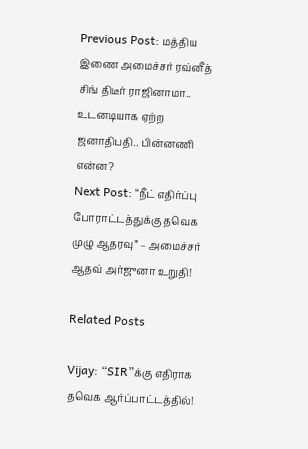Previous Post: மத்திய இணை அமைச்சர் ரவ்னீத் சிங் திடீர் ராஜினாமா.. உடனடியாக ஏற்ற ஜனாதிபதி.. பின்னணி என்ன?
Next Post: “நீட் எதிர்ப்பு போராட்டத்துக்கு தவெக முழு ஆதரவு” – அமைச்சர் ஆதவ் அர்ஜுனா உறுதி!

Related Posts

Vijay: “SIR”க்கு எதிராக தவெக ஆர்ப்பாட்டத்தில்!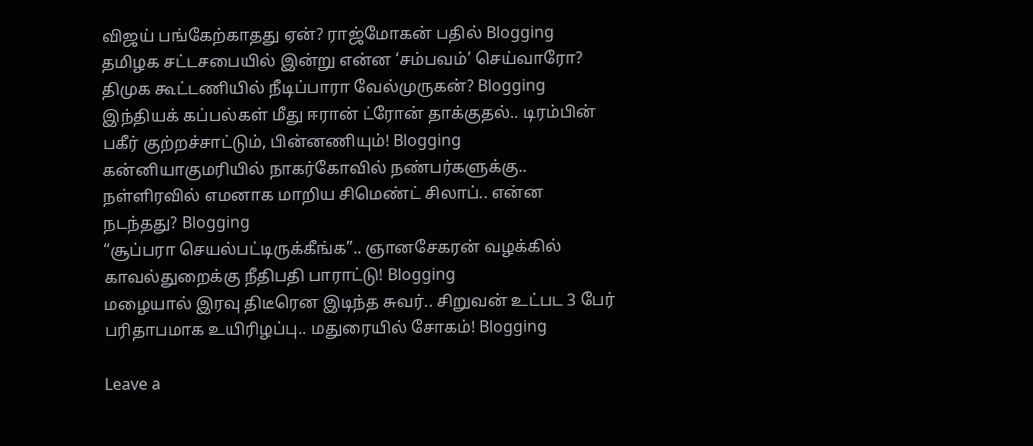விஜய் பங்கேற்காதது ஏன்? ராஜ்மோகன் பதில் Blogging
தமிழக சட்டசபையில் இன்று என்ன ‘சம்பவம்’ செய்வாரோ? திமுக கூட்டணியில் நீடிப்பாரா வேல்முருகன்? Blogging
இந்தியக் கப்பல்கள் மீது ஈரான் ட்ரோன் தாக்குதல்.. டிரம்பின் பகீர் குற்றச்சாட்டும், பின்னணியும்! Blogging
கன்னியாகுமரியில் நாகர்கோவில் நண்பர்களுக்கு.. நள்ளிரவில் எமனாக மாறிய சிமெண்ட் சிலாப்.. என்ன நடந்தது? Blogging
“சூப்பரா செயல்பட்டிருக்கீங்க”.. ஞானசேகரன் வழக்கில் காவல்துறைக்கு நீதிபதி பாராட்டு! Blogging
மழையால் இரவு திடீரென இடிந்த சுவர்.. சிறுவன் உட்பட 3 பேர் பரிதாபமாக உயிரிழப்பு.. மதுரையில் சோகம்! Blogging

Leave a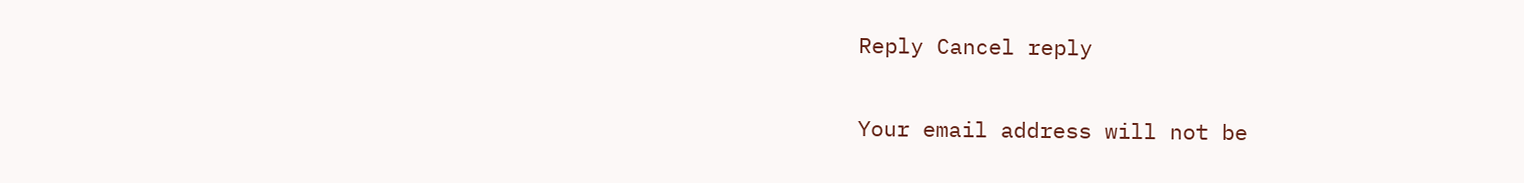Reply Cancel reply

Your email address will not be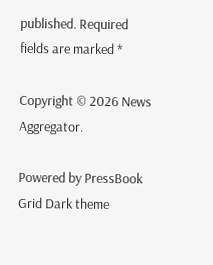published. Required fields are marked *

Copyright © 2026 News Aggregator.

Powered by PressBook Grid Dark theme